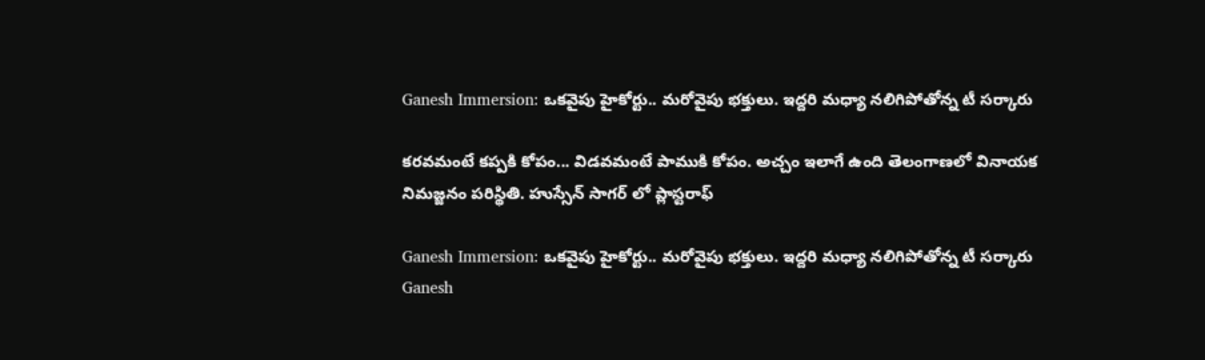Ganesh Immersion: ఒకవైపు హైకోర్టు.. మరోవైపు భక్తులు. ఇద్దరి మధ్యా నలిగిపోతోన్న టీ సర్కారు

కరవమంటే కప్పకి కోపం... విడవమంటే పాముకి కోపం. అచ్చం ఇలాగే ఉంది తెలంగాణలో వినాయక నిమజ్జనం పరిస్థితి. హుస్సేన్ సాగర్ లో ప్లాస్టరాఫ్

Ganesh Immersion: ఒకవైపు హైకోర్టు.. మరోవైపు భక్తులు. ఇద్దరి మధ్యా నలిగిపోతోన్న టీ సర్కారు
Ganesh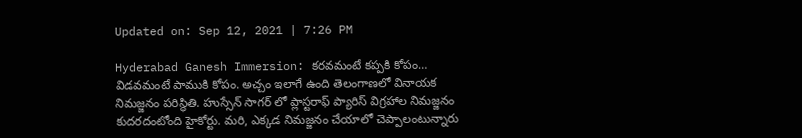Updated on: Sep 12, 2021 | 7:26 PM

Hyderabad Ganesh Immersion: కరవమంటే కప్పకి కోపం… విడవమంటే పాముకి కోపం. అచ్చం ఇలాగే ఉంది తెలంగాణలో వినాయక నిమజ్జనం పరిస్థితి. హుస్సేన్ సాగర్ లో ప్లాస్టరాఫ్ ప్యారిస్ విగ్రహాల నిమజ్జనం కుదరదంటోంది హైకోర్టు. మరి, ఎక్కడ నిమజ్జనం చేయాలో చెప్పాలంటున్నారు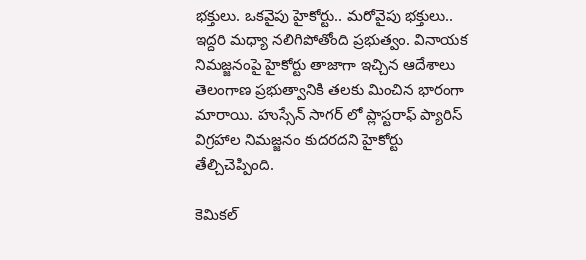భక్తులు. ఒకవైపు హైకోర్టు.. మరోవైపు భక్తులు.. ఇద్దరి మధ్యా నలిగిపోతోంది ప్రభుత్వం. వినాయక నిమజ్జనంపై హైకోర్టు తాజాగా ఇచ్చిన ఆదేశాలు తెలంగాణ ప్రభుత్వానికి తలకు మించిన భారంగా మారాయి. హుస్సేన్ సాగర్ లో ప్లాస్టరాఫ్ ప్యారిస్ విగ్రహాల నిమజ్జనం కుదరదని హైకోర్టు తేల్చిచెప్పింది.

కెమికల్‌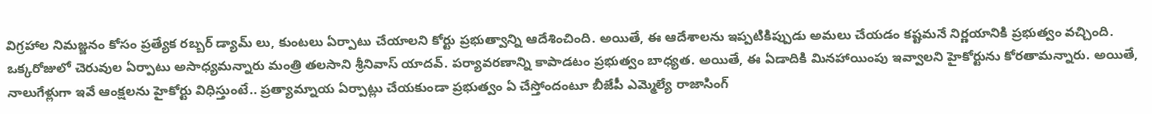విగ్రహాల నిమజ్జనం కోసం ప్రత్యేక రబ్బర్ డ్యామ్ లు, కుంటలు ఏర్పాటు చేయాలని కోర్టు ప్రభుత్వాన్ని ఆదేశించింది. అయితే, ఈ ఆదేశాలను ఇప్పటికిప్పుడు అమలు చేయడం కష్టమనే నిర్ణయానికి ప్రభుత్వం వచ్చింది. ఒక్కరోజులో చెరువుల ఏర్పాటు అసాధ్యమన్నారు మంత్రి తలసాని శ్రీనివాస్ యాదవ్. పర్యావరణాన్ని కాపాడటం ప్రభుత్వం బాధ్యత. అయితే, ఈ ఏడాదికి మినహాయింపు ఇవ్వాలని హైకోర్టును కోరతామన్నారు. అయితే, నాలుగేళ్లుగా ఇవే ఆంక్షలను హైకోర్టు విధిస్తుంటే.. ప్రత్యామ్నాయ ఏర్పాట్లు చేయకుండా ప్రభుత్వం ఏ చేస్తోందంటూ బీజేపీ ఎమ్మెల్యే రాజాసింగ్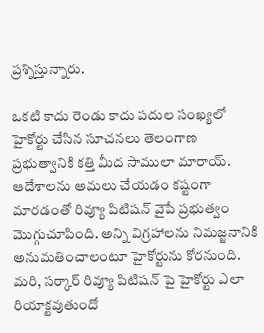ప్రశ్నిస్తున్నారు.

ఒకటి కాదు రెండు కాదు పదుల సంఖ్యలో హైకోర్టు చేసిన సూచనలు తెలంగాణ ప్రభుత్వానికి కత్తి మీద సాములా మారాయ్. ఆదేశాలను అమలు చేయడం కష్టంగా మారడంతో రివ్యూ పిటిషన్ వైపే ప్రభుత్వం మొగ్గుచూపింది. అన్ని విగ్రహాలను నిమజ్జనానికి అనుమతించాలంటూ హైకోర్టును కోరనుంది. మరి, సర్కార్ రివ్యూ పిటిషన్ పై హైకోర్టు ఎలా రియాక్టవుతుందో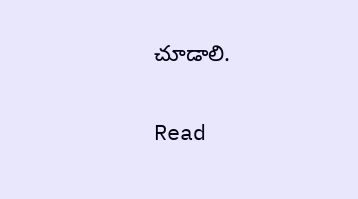చూడాలి.

Read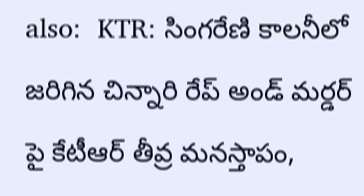also:  KTR: సింగరేణి కాలనీలో జరిగిన చిన్నారి రేప్ అండ్ మర్డర్ పై కేటీఆర్ తీవ్ర మనస్తాపం,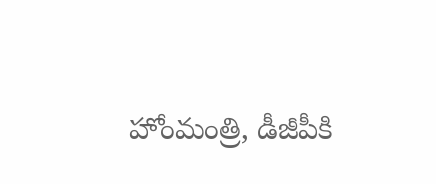హోంమంత్రి, డీజీపీకి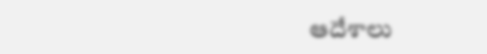ఆదేశాలు